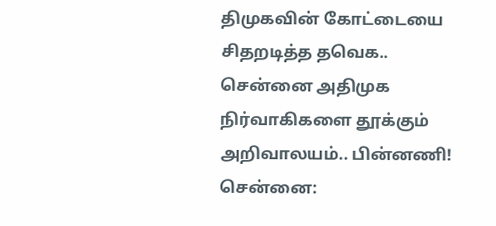திமுகவின் கோட்டையை சிதறடித்த தவெக.. சென்னை அதிமுக நிர்வாகிகளை தூக்கும் அறிவாலயம்.. பின்னணி!
சென்னை: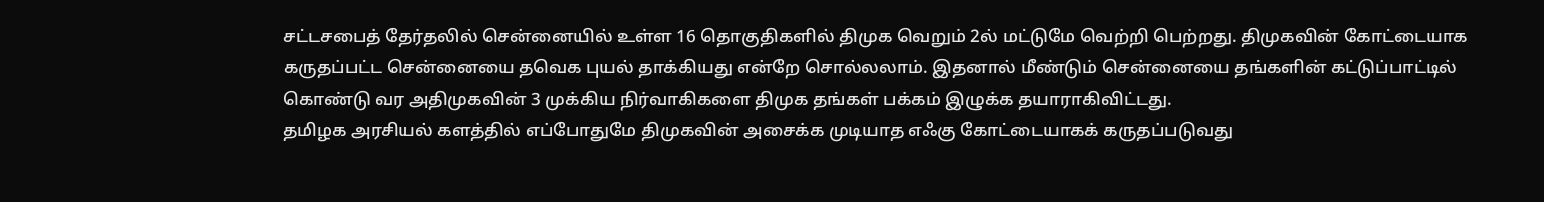சட்டசபைத் தேர்தலில் சென்னையில் உள்ள 16 தொகுதிகளில் திமுக வெறும் 2ல் மட்டுமே வெற்றி பெற்றது. திமுகவின் கோட்டையாக கருதப்பட்ட சென்னையை தவெக புயல் தாக்கியது என்றே சொல்லலாம். இதனால் மீண்டும் சென்னையை தங்களின் கட்டுப்பாட்டில் கொண்டு வர அதிமுகவின் 3 முக்கிய நிர்வாகிகளை திமுக தங்கள் பக்கம் இழுக்க தயாராகிவிட்டது.
தமிழக அரசியல் களத்தில் எப்போதுமே திமுகவின் அசைக்க முடியாத எஃகு கோட்டையாகக் கருதப்படுவது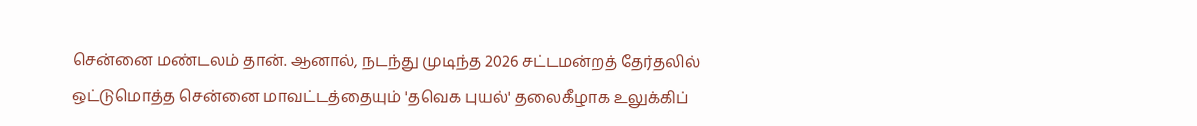சென்னை மண்டலம் தான். ஆனால், நடந்து முடிந்த 2026 சட்டமன்றத் தேர்தலில் ஒட்டுமொத்த சென்னை மாவட்டத்தையும் 'தவெக புயல்' தலைகீழாக உலுக்கிப்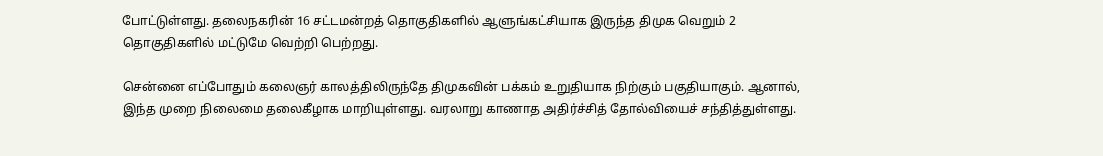போட்டுள்ளது. தலைநகரின் 16 சட்டமன்றத் தொகுதிகளில் ஆளுங்கட்சியாக இருந்த திமுக வெறும் 2 தொகுதிகளில் மட்டுமே வெற்றி பெற்றது.

சென்னை எப்போதும் கலைஞர் காலத்திலிருந்தே திமுகவின் பக்கம் உறுதியாக நிற்கும் பகுதியாகும். ஆனால், இந்த முறை நிலைமை தலைகீழாக மாறியுள்ளது. வரலாறு காணாத அதிர்ச்சித் தோல்வியைச் சந்தித்துள்ளது.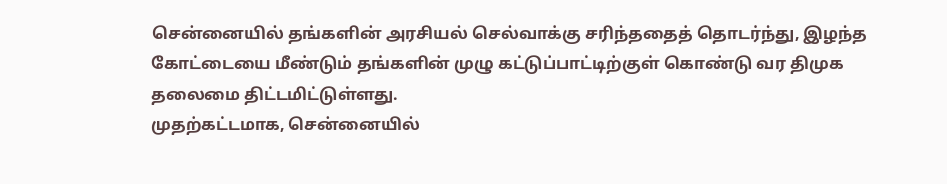சென்னையில் தங்களின் அரசியல் செல்வாக்கு சரிந்ததைத் தொடர்ந்து, இழந்த கோட்டையை மீண்டும் தங்களின் முழு கட்டுப்பாட்டிற்குள் கொண்டு வர திமுக தலைமை திட்டமிட்டுள்ளது.
முதற்கட்டமாக, சென்னையில்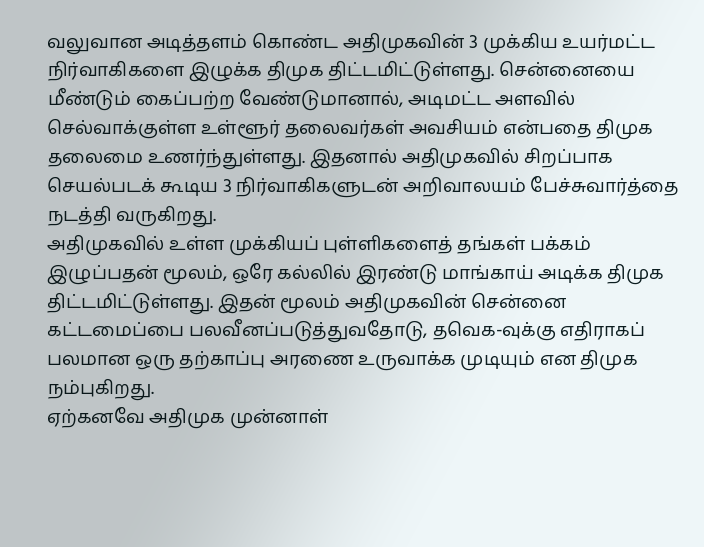வலுவான அடித்தளம் கொண்ட அதிமுகவின் 3 முக்கிய உயர்மட்ட நிர்வாகிகளை இழுக்க திமுக திட்டமிட்டுள்ளது. சென்னையை மீண்டும் கைப்பற்ற வேண்டுமானால், அடிமட்ட அளவில் செல்வாக்குள்ள உள்ளூர் தலைவர்கள் அவசியம் என்பதை திமுக தலைமை உணர்ந்துள்ளது. இதனால் அதிமுகவில் சிறப்பாக செயல்படக் கூடிய 3 நிர்வாகிகளுடன் அறிவாலயம் பேச்சுவார்த்தை நடத்தி வருகிறது.
அதிமுகவில் உள்ள முக்கியப் புள்ளிகளைத் தங்கள் பக்கம் இழுப்பதன் மூலம், ஒரே கல்லில் இரண்டு மாங்காய் அடிக்க திமுக திட்டமிட்டுள்ளது. இதன் மூலம் அதிமுகவின் சென்னை கட்டமைப்பை பலவீனப்படுத்துவதோடு, தவெக-வுக்கு எதிராகப் பலமான ஒரு தற்காப்பு அரணை உருவாக்க முடியும் என திமுக நம்புகிறது.
ஏற்கனவே அதிமுக முன்னாள்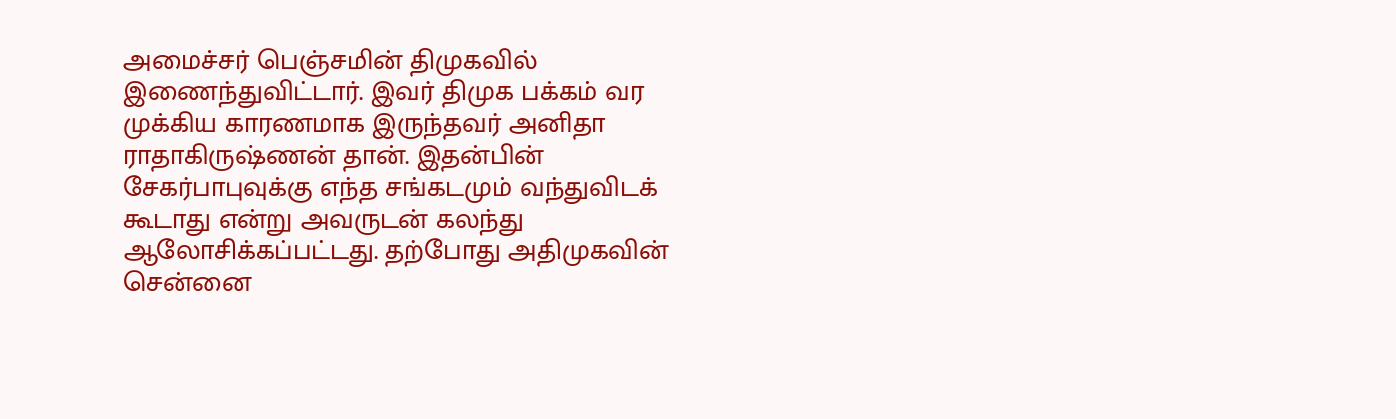அமைச்சர் பெஞ்சமின் திமுகவில் இணைந்துவிட்டார். இவர் திமுக பக்கம் வர முக்கிய காரணமாக இருந்தவர் அனிதா ராதாகிருஷ்ணன் தான். இதன்பின் சேகர்பாபுவுக்கு எந்த சங்கடமும் வந்துவிடக் கூடாது என்று அவருடன் கலந்து ஆலோசிக்கப்பட்டது. தற்போது அதிமுகவின் சென்னை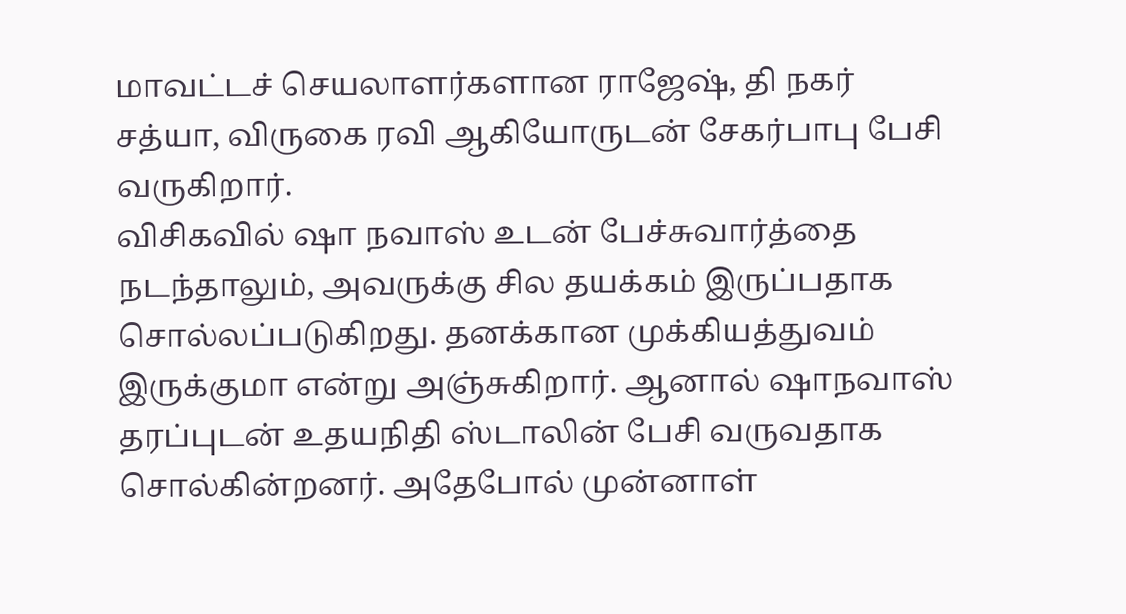மாவட்டச் செயலாளர்களான ராஜேஷ், தி நகர் சத்யா, விருகை ரவி ஆகியோருடன் சேகர்பாபு பேசி வருகிறார்.
விசிகவில் ஷா நவாஸ் உடன் பேச்சுவார்த்தை நடந்தாலும், அவருக்கு சில தயக்கம் இருப்பதாக சொல்லப்படுகிறது. தனக்கான முக்கியத்துவம் இருக்குமா என்று அஞ்சுகிறார். ஆனால் ஷாநவாஸ் தரப்புடன் உதயநிதி ஸ்டாலின் பேசி வருவதாக சொல்கின்றனர். அதேபோல் முன்னாள்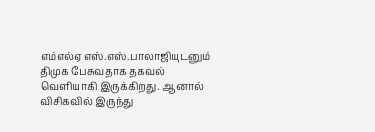எம்எல்ஏ எஸ்.எஸ்.பாலாஜியுடனும் திமுக பேசுவதாக தகவல் வெளியாகி இருக்கிறது. ஆனால் விசிகவில் இருந்து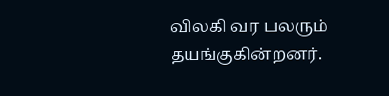விலகி வர பலரும் தயங்குகின்றனர்.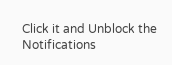Click it and Unblock the Notifications